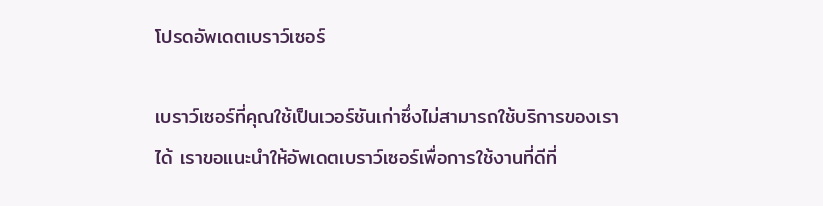โปรดอัพเดตเบราว์เซอร์

เบราว์เซอร์ที่คุณใช้เป็นเวอร์ชันเก่าซึ่งไม่สามารถใช้บริการของเราได้ เราขอแนะนำให้อัพเดตเบราว์เซอร์เพื่อการใช้งานที่ดีที่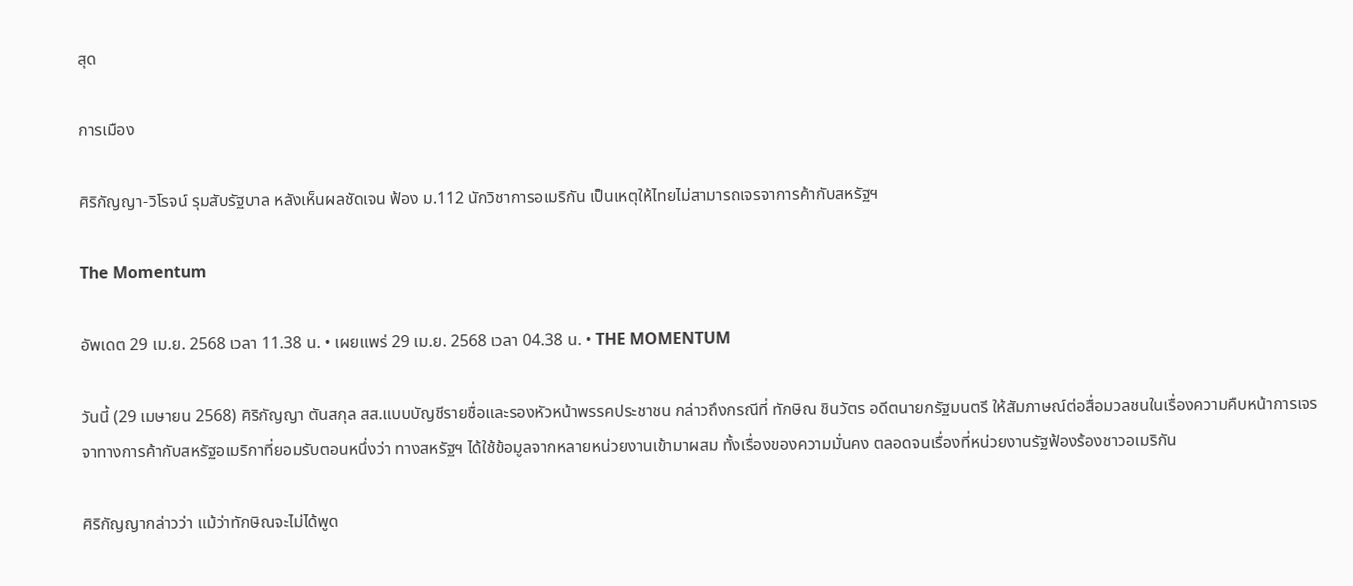สุด

การเมือง

ศิริกัญญา-วิโรจน์ รุมสับรัฐบาล หลังเห็นผลชัดเจน ฟ้อง ม.112 นักวิชาการอเมริกัน เป็นเหตุให้ไทยไม่สามารถเจรจาการค้ากับสหรัฐฯ

The Momentum

อัพเดต 29 เม.ย. 2568 เวลา 11.38 น. • เผยแพร่ 29 เม.ย. 2568 เวลา 04.38 น. • THE MOMENTUM

วันนี้ (29 เมษายน 2568) ศิริกัญญา ตันสกุล สส.แบบบัญชีรายชื่อและรองหัวหน้าพรรคประชาชน กล่าวถึงกรณีที่ ทักษิณ ชินวัตร อดีตนายกรัฐมนตรี ให้สัมภาษณ์ต่อสื่อมวลชนในเรื่องความคืบหน้าการเจรจาทางการค้ากับสหรัฐอเมริกาที่ยอมรับตอนหนึ่งว่า ทางสหรัฐฯ ได้ใช้ข้อมูลจากหลายหน่วยงานเข้ามาผสม ทั้งเรื่องของความมั่นคง ตลอดจนเรื่องที่หน่วยงานรัฐฟ้องร้องชาวอเมริกัน

ศิริกัญญากล่าวว่า แม้ว่าทักษิณจะไม่ได้พูด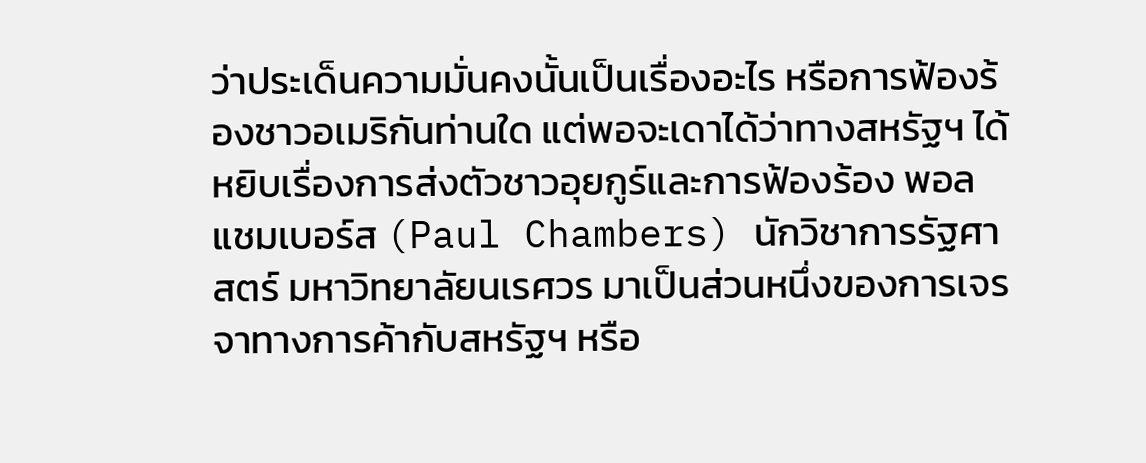ว่าประเด็นความมั่นคงนั้นเป็นเรื่องอะไร หรือการฟ้องร้องชาวอเมริกันท่านใด แต่พอจะเดาได้ว่าทางสหรัฐฯ ได้หยิบเรื่องการส่งตัวชาวอุยกูร์และการฟ้องร้อง พอล แชมเบอร์ส (Paul Chambers) นักวิชาการรัฐศาสตร์ มหาวิทยาลัยนเรศวร มาเป็นส่วนหนึ่งของการเจรจาทางการค้ากับสหรัฐฯ หรือ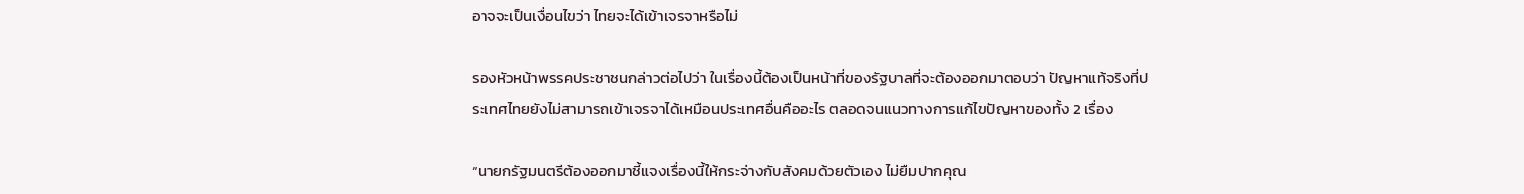อาจจะเป็นเงื่อนไขว่า ไทยจะได้เข้าเจรจาหรือไม่

รองหัวหน้าพรรคประชาชนกล่าวต่อไปว่า ในเรื่องนี้ต้องเป็นหน้าที่ของรัฐบาลที่จะต้องออกมาตอบว่า ปัญหาแท้จริงที่ประเทศไทยยังไม่สามารถเข้าเจรจาได้เหมือนประเทศอื่นคืออะไร ตลอดจนแนวทางการแก้ไขปัญหาของทั้ง 2 เรื่อง

“นายกรัฐมนตรีต้องออกมาชี้แจงเรื่องนี้ให้กระจ่างกับสังคมด้วยตัวเอง ไม่ยืมปากคุณ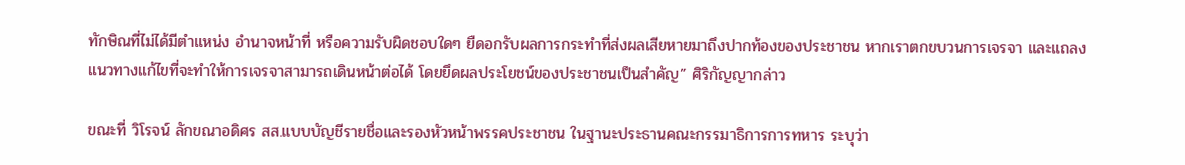ทักษิณที่ไม่ได้มีตำแหน่ง อำนาจหน้าที่ หรือความรับผิดชอบใดๆ ยืดอกรับผลการกระทำที่ส่งผลเสียหายมาถึงปากท้องของประชาชน หากเราตกขบวนการเจรจา และแถลงแนวทางแก้ไขที่จะทำให้การเจรจาสามารถเดินหน้าต่อได้ โดยยึดผลประโยชน์ของประชาชนเป็นสำคัญ” ศิริกัญญากล่าว

ขณะที่ วิโรจน์ ลักขณาอดิศร สส.แบบบัญชีรายชื่อและรองหัวหน้าพรรคประชาชน ในฐานะประธานคณะกรรมาธิการการทหาร ระบุว่า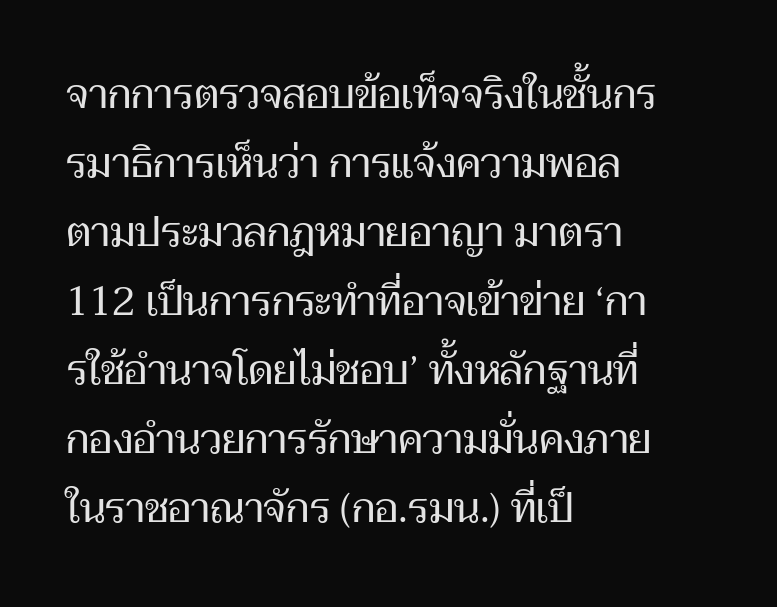จากการตรวจสอบข้อเท็จจริงในชั้นกรรมาธิการเห็นว่า การแจ้งความพอลตามประมวลกฎหมายอาญา มาตรา 112 เป็นการกระทำที่อาจเข้าข่าย ‘การใช้อำนาจโดยไม่ชอบ’ ทั้งหลักฐานที่กองอำนวยการรักษาความมั่นคงภายในราชอาณาจักร (กอ.รมน.) ที่เป็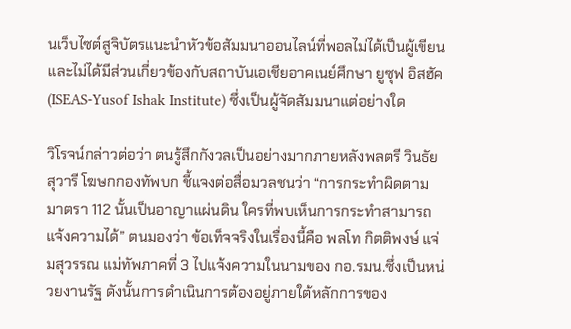นเว็บไซต์สูจิบัตรแนะนำหัวข้อสัมมนาออนไลน์ที่พอลไม่ได้เป็นผู้เขียน และไม่ได้มีส่วนเกี่ยวข้องกับสถาบันเอเชียอาคเนย์ศึกษา ยูซุฟ อิสฮัค (ISEAS-Yusof Ishak Institute) ซึ่งเป็นผู้จัดสัมมนาแต่อย่างใด

วิโรจน์กล่าวต่อว่า ตนรู้สึกกังวลเป็นอย่างมากภายหลังพลตรี วินธัย สุวารี โฆษกกองทัพบก ชี้แจงต่อสื่อมวลชนว่า “การกระทำผิดตามมาตรา 112 นั้นเป็นอาญาแผ่นดิน ใครที่พบเห็นการกระทำสามารถแจ้งความได้” ตนมองว่า ข้อเท็จจริงในเรื่องนี้คือ พลโท กิตติพงษ์ แจ่มสุวรรณ แม่ทัพภาคที่ 3 ไปแจ้งความในนามของ กอ.รมน.ซึ่งเป็นหน่วยงานรัฐ ดังนั้นการดำเนินการต้องอยู่ภายใต้หลักการของ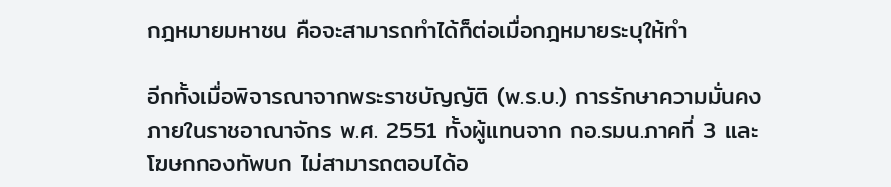กฎหมายมหาชน คือจะสามารถทำได้ก็ต่อเมื่อกฎหมายระบุให้ทำ

อีกทั้งเมื่อพิจารณาจากพระราชบัญญัติ (พ.ร.บ.) การรักษาความมั่นคงภายในราชอาณาจักร พ.ศ. 2551 ทั้งผู้แทนจาก กอ.รมน.ภาคที่ 3 และโฆษกกองทัพบก ไม่สามารถตอบได้อ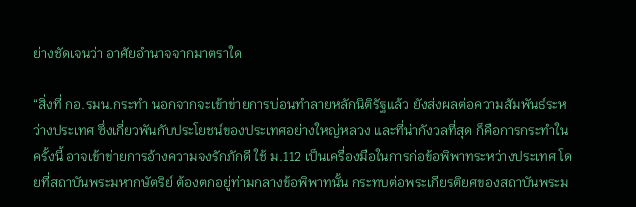ย่างชัดเจนว่า อาศัยอำนาจจากมาตราใด

“สิ่งที่ กอ.รมน.กระทำ นอกจากจะเข้าข่ายการบ่อนทำลายหลักนิติรัฐแล้ว ยังส่งผลต่อความสัมพันธ์ระหว่างประเทศ ซึ่งเกี่ยวพันกับประโยชน์ของประเทศอย่างใหญ่หลวง และที่น่ากังวลที่สุด ก็คือการกระทำในครั้งนี้ อาจเข้าข่ายการอ้างความจงรักภักดี ใช้ ม.112 เป็นเครื่องมือในการก่อข้อพิพาทระหว่างประเทศ โดยที่สถาบันพระมหากษัตริย์ ต้องตกอยู่ท่ามกลางข้อพิพาทนั้น กระทบต่อพระเกียรติยศของสถาบันพระม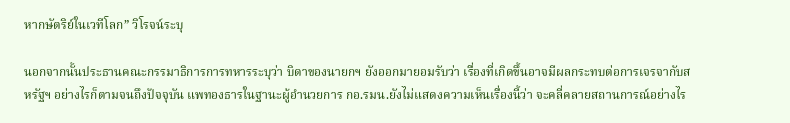หากษัตริย์ในเวทีโลก” วิโรจน์ระบุ

นอกจากนั้นประธานคณะกรรมาธิการการทหารระบุว่า บิดาของนายกฯ ยังออกมายอมรับว่า เรื่องที่เกิดขึ้นอาจมีผลกระทบต่อการเจรจากับสหรัฐฯ อย่างไรก็ตามจนถึงปัจจุบัน แพทองธารในฐานะผู้อํานวยการ กอ.รมน.ยังไม่แสดงความเห็นเรื่องนี้ว่า จะคลี่คลายสถานการณ์อย่างไร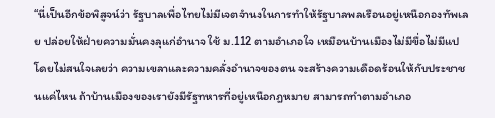“นี่เป็นอีกข้อพิสูจน์ว่า รัฐบาลเพื่อไทยไม่มีเจตจำนงในการทำให้รัฐบาลพลเรือนอยู่เหนือกองทัพเลย ปล่อยให้ฝ่ายความมั่นคงลุแก่อำนาจ ใช้ ม.112 ตามอำเภอใจ เหมือนบ้านเมืองไม่มีขื่อไม่มีแป โดยไม่สนใจเลยว่า ความเขลาและความคลั่งอำนาจของตน จะสร้างความเดือดร้อนให้กับประชาชนแค่ไหน ถ้าบ้านเมืองของเรายังมีรัฐทหารที่อยู่เหนือกฎหมาย สามารถทำตามอำเภอ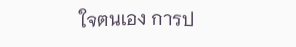ใจตนเอง การป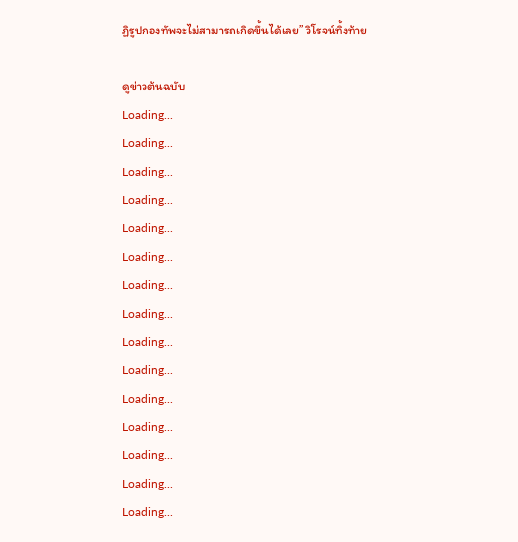ฏิรูปกองทัพจะไม่สามารถเกิดขึ้นได้เลย” วิโรจน์ทิ้งท้าย

ดูข่าวต้นฉบับ
Loading...
Loading...
Loading...
Loading...
Loading...
Loading...
Loading...
Loading...
Loading...
Loading...
Loading...
Loading...
Loading...
Loading...
Loading...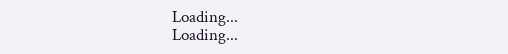Loading...
Loading...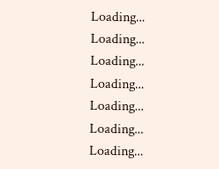Loading...
Loading...
Loading...
Loading...
Loading...
Loading...
Loading...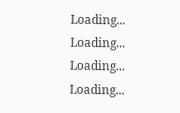Loading...
Loading...
Loading...
Loading...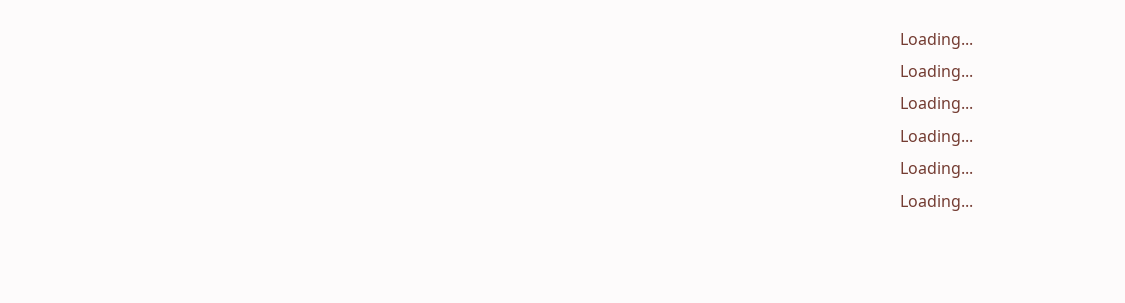Loading...
Loading...
Loading...
Loading...
Loading...
Loading...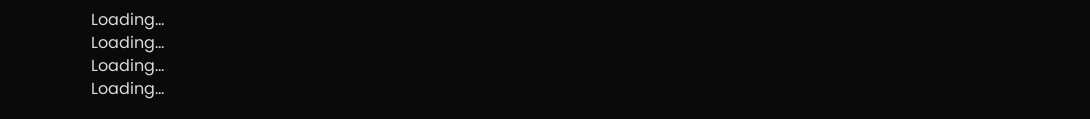Loading...
Loading...
Loading...
Loading...